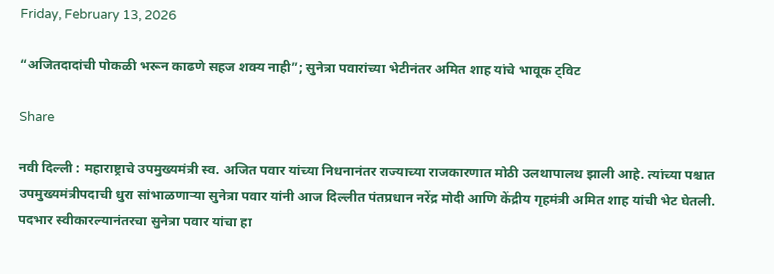Friday, February 13, 2026

“अजितदादांची पोकळी भरून काढणे सहज शक्य नाही”; सुनेत्रा पवारांच्या भेटीनंतर अमित शाह यांचे भावूक ट्विट

Share

नवी दिल्ली : महाराष्ट्राचे उपमुख्यमंत्री स्व. अजित पवार यांच्या निधनानंतर राज्याच्या राजकारणात मोठी उलथापालथ झाली आहे. त्यांच्या पश्चात उपमुख्यमंत्रीपदाची धुरा सांभाळणाऱ्या सुनेत्रा पवार यांनी आज दिल्लीत पंतप्रधान नरेंद्र मोदी आणि केंद्रीय गृहमंत्री अमित शाह यांची भेट घेतली. पदभार स्वीकारल्यानंतरचा सुनेत्रा पवार यांचा हा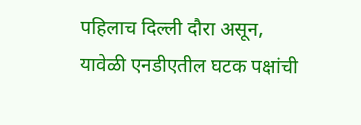पहिलाच दिल्ली दौरा असून, यावेळी एनडीएतील घटक पक्षांची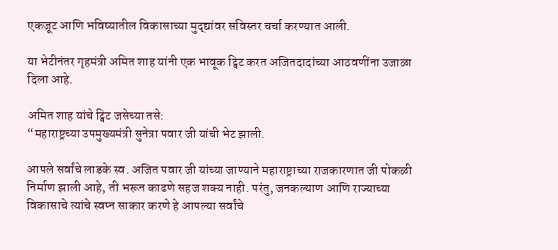एकजूट आणि भविष्यातील विकासाच्या मुद्द्यांवर सविस्तर चर्चा करण्यात आली.

या भेटीनंतर गृहमंत्री अमित शाह यांनी एक भावूक ट्विट करत अजितदादांच्या आठवणींना उजाळा दिला आहे.

अमित शाह यांचे ट्विट जसेच्या तसे:
“महाराष्ट्रच्या उपमुख्यमंत्री सुनेत्रा पवार जी यांची भेट झाली.

आपले सर्वांचे लाडके स्व. अजित पवार जी यांच्या जाण्याने महाराष्ट्राच्या राजकारणात जी पोकळी निर्माण झाली आहे, ती भरून काढणे सहज शक्य नाही. परंतु, जनकल्याण आणि राज्याच्या विकासाचे त्यांचे स्वप्न साकार करणे हे आपल्या सर्वांचे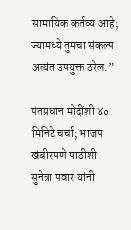सामायिक कर्तव्य आहे; ज्यामध्ये तुमचा संकल्प अत्यंत उपयुक्त ठरेल.”

पंतप्रधान मोदींशी ४० मिनिटे चर्चा; भाजप खंबीरपणे पाठीशी
सुनेत्रा पवार यांनी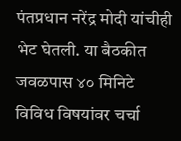पंतप्रधान नरेंद्र मोदी यांचीही भेट घेतली. या बैठकीत जवळपास ४० मिनिटे विविध विषयांवर चर्चा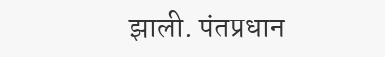झाली. पंतप्रधान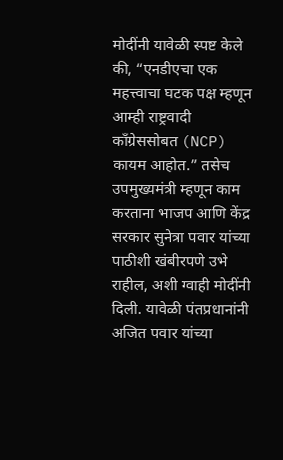मोदींनी यावेळी स्पष्ट केले की, “एनडीएचा एक महत्त्वाचा घटक पक्ष म्हणून आम्ही राष्ट्रवादी काँग्रेससोबत (NCP) कायम आहोत.” तसेच उपमुख्यमंत्री म्हणून काम करताना भाजप आणि केंद्र सरकार सुनेत्रा पवार यांच्या पाठीशी खंबीरपणे उभे राहील, अशी ग्वाही मोदींनी दिली. यावेळी पंतप्रधानांनी अजित पवार यांच्या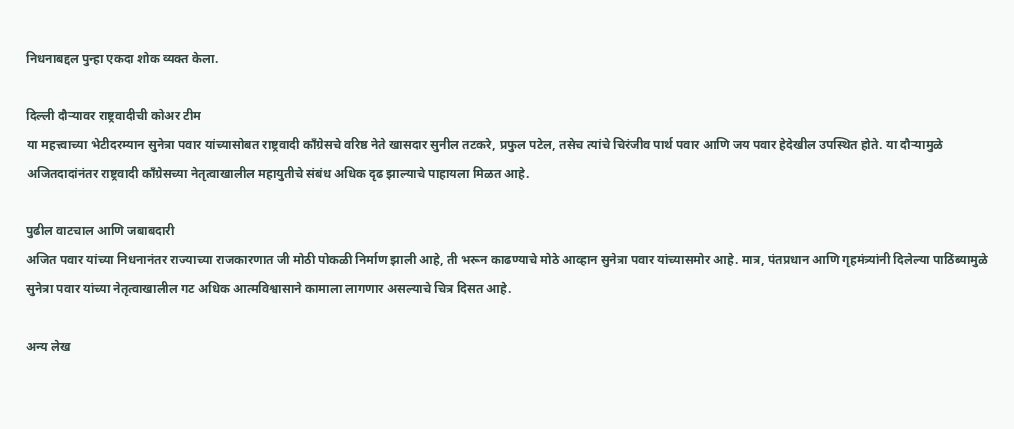निधनाबद्दल पुन्हा एकदा शोक व्यक्त केला.

दिल्ली दौऱ्यावर राष्ट्रवादीची कोअर टीम
या महत्त्वाच्या भेटीदरम्यान सुनेत्रा पवार यांच्यासोबत राष्ट्रवादी काँग्रेसचे वरिष्ठ नेते खासदार सुनील तटकरे, प्रफुल पटेल, तसेच त्यांचे चिरंजीव पार्थ पवार आणि जय पवार हेदेखील उपस्थित होते. या दौऱ्यामुळे अजितदादांनंतर राष्ट्रवादी काँग्रेसच्या नेतृत्वाखालील महायुतीचे संबंध अधिक दृढ झाल्याचे पाहायला मिळत आहे.

पुढील वाटचाल आणि जबाबदारी
अजित पवार यांच्या निधनानंतर राज्याच्या राजकारणात जी मोठी पोकळी निर्माण झाली आहे, ती भरून काढण्याचे मोठे आव्हान सुनेत्रा पवार यांच्यासमोर आहे. मात्र, पंतप्रधान आणि गृहमंत्र्यांनी दिलेल्या पाठिंब्यामुळे सुनेत्रा पवार यांच्या नेतृत्वाखालील गट अधिक आत्मविश्वासाने कामाला लागणार असल्याचे चित्र दिसत आहे.

अन्य लेख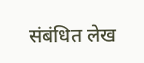संबंधित लेख